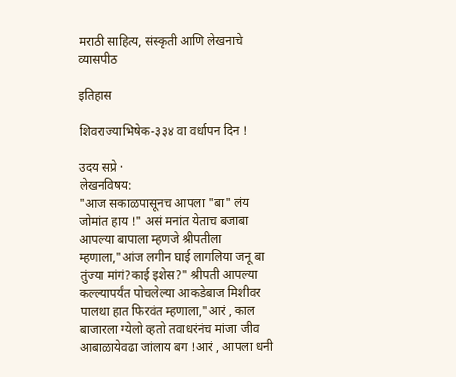मराठी साहित्य, संस्कृती आणि लेखनाचे व्यासपीठ

इतिहास

शिवराज्याभिषेक-३३४ वा वर्धापन दिन !

उदय सप्रे ·
लेखनविषय:
"आज सकाळपासूनच आपला "बा" लंय जोमांत हाय !" असं मनांत येताच बजाबा आपल्या बापाला म्हणजे श्रीपतीला म्हणाला,"आंज लगीन घाई लागलिया जनू बा तुंज्या मांगं?काई इशेस?" श्रीपती आपल्या कल्ल्यापर्यंत पोचलेल्या आकडेबाज मिशीवर पालथा हात फिरवंत म्हणाला,"आरं , काल बाजारला ग्येलो व्हतो तवाधरंनंच मांजा जीव आबाळायेवढा जांलाय बग !आरं , आपला धनी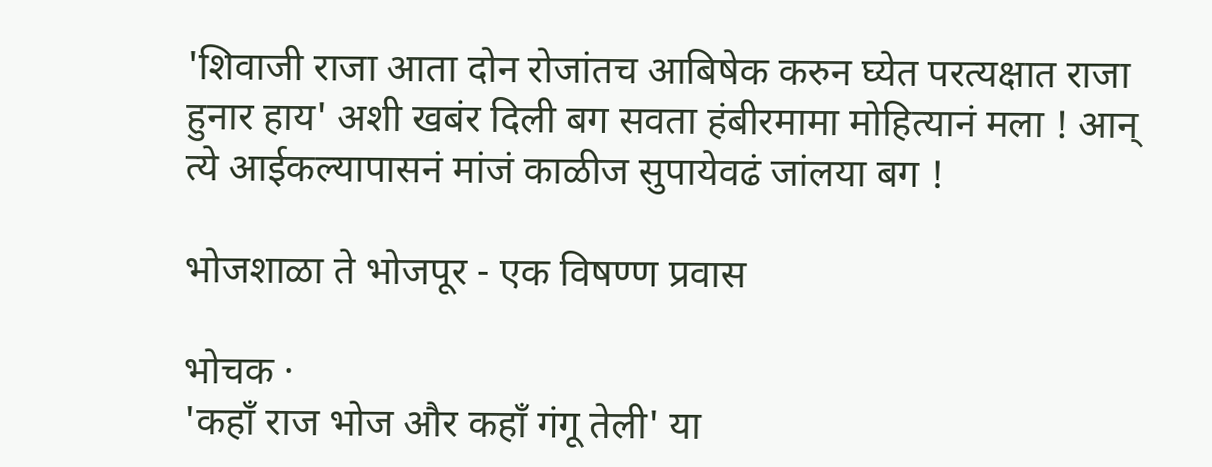'शिवाजी राजा आता दोन रोजांतच आबिषेक करुन घ्येत परत्यक्षात राजा हुनार हाय' अशी खबंर दिली बग सवता हंबीरमामा मोहित्यानं मला ! आन् त्ये आईकल्यापासनं मांजं काळीज सुपायेवढं जांलया बग !

भोजशाळा ते भोजपूर - एक विषण्ण प्रवास

भोचक ·
'कहॉं राज भोज और कहॉं गंगू तेली' या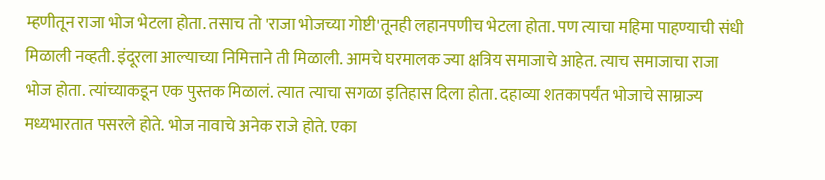म्हणीतून राजा भोज भेटला होता. तसाच तो 'राजा भोजच्या गोष्टी'तूनही लहानपणीच भेटला होता. पण त्याचा महिमा पाहण्याची संधी मिळाली नव्हती. इंदूरला आल्याच्या निमित्ताने ती मिळाली. आमचे घरमालक ज्या क्षत्रिय समाजाचे आहेत. त्याच समाजाचा राजा भोज होता. त्यांच्याकडून एक पुस्तक मिळालं. त्यात त्याचा सगळा इतिहास दिला होता. दहाव्या शतकापर्यंत भोजाचे साम्राज्य मध्यभारतात पसरले होते. भोज नावाचे अनेक राजे होते. एका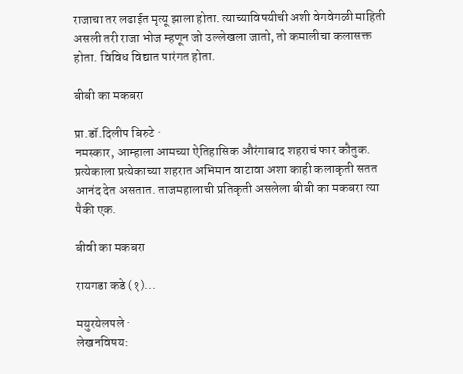राजाचा तर लढाईत मृत्यू झाला होता. त्याच्याविषयीची अशी वेगवेगळी माहिती असली तरी राजा भोज म्हणून जो उल्लेखला जातो, तो कमालीचा कलासक्त होता. विविध विद्यात पारंगत होता.

बीबी का मकबरा

प्रा.डॉ.दिलीप बिरुटे ·
नमस्कार, आम्हाला आमच्या ऐतिहासिक औरंगाबाद शहराचं फार कौतुक. प्रत्येकाला प्रत्येकाच्या शहरात अभिमान वाटावा अशा काही कलाकृती सतत आनंद देत असतात. ताजमहालाची प्रतिकृती असलेला बीबी का मकबरा त्या पैकी एक.

बीवी का मकबरा

रायगडा कडे (१)...

मयुरयेलपले ·
लेखनविषय: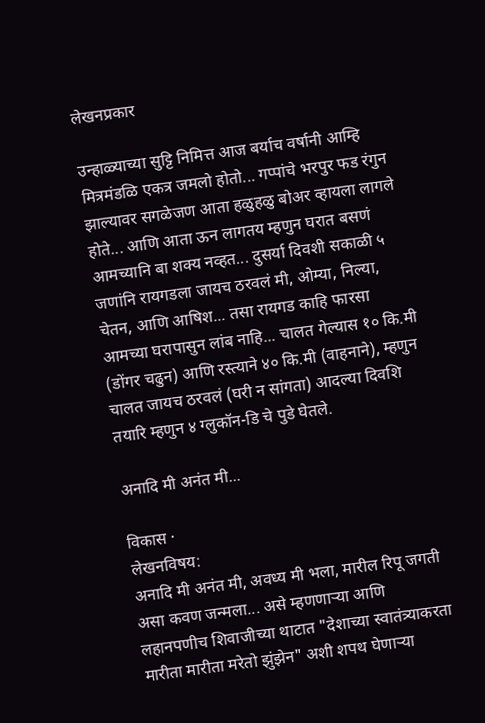लेखनप्रकार

उन्हाळ्याच्या सुट्टि निमित्त आज बर्याच वर्षानी आम्हि मित्रमंडळि एकत्र जमलो होतो... गप्पांचे भरपुर फड रंगुन झाल्यावर सगळेजण आता हळुहळु बोअर व्हायला लागले होते... आणि आता ऊन लागतय म्हणुन घरात बसणं आमच्यानि बा शक्य नव्हत... दुसर्या दिवशी सकाळी ५ जणांनि रायगडला जायच ठरवलं मी, ओम्या, निल्या, चेतन, आणि आषिश... तसा रायगड काहि फारसा आमच्या घरापासुन लांब नाहि... चालत गेल्यास १० कि.मी (डोंगर चढुन) आणि रस्त्याने ४० कि.मी (वाहनाने), म्हणुन चालत जायच ठरवलं (घरी न सांगता) आदल्या दिवशि तयारि म्हणुन ४ ग्लुकॉन-डि चे पुडे घेतले.

अनादि मी अनंत मी...

विकास ·
लेखनविषय:
अनादि मी अनंत मी, अवध्य मी भला, मारील रिपू जगती असा कवण जन्मला... असे म्हणणार्‍या आणि लहानपणीच शिवाजीच्या थाटात "देशाच्या स्वातंत्र्याकरता मारीता मारीता मरेतो झुंझेन" अशी शपथ घेणार्‍या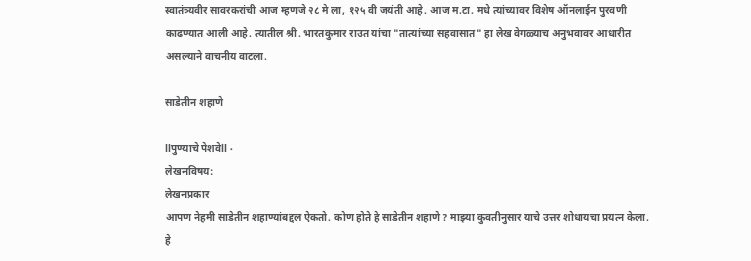स्वातंत्र्यवीर सावरकरांची आज म्हणजे २८ मे ला, १२५ वी जयंती आहे. आज म.टा. मधे त्यांच्यावर विशेष ऑनलाईन पुरवणी काढण्यात आली आहे. त्यातील श्री. भारतकुमार राउत यांचा "तात्यांच्या सहवासात" हा लेख वेगळ्याच अनुभवावर आधारीत असल्याने वाचनीय वाटला.

साडेतीन शहाणे

llपुण्याचे पेशवेll ·
लेखनविषय:
लेखनप्रकार
आपण नेहमी साडेतीन शहाण्यांबद्दल ऐकतो. कोण होते हे साडेतीन शहाणे? माझ्या कुवतीनुसार याचे उत्तर शोधायचा प्रयत्न केला. हे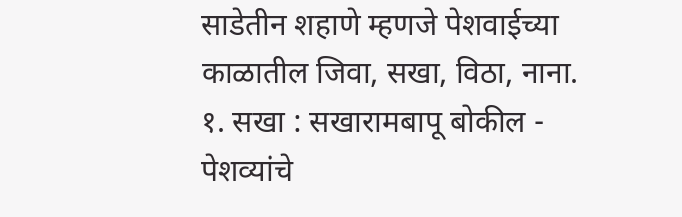साडेतीन शहाणे म्हणजे पेशवाईच्या काळातील जिवा, सखा, विठा, नाना. १. सखा : सखारामबापू बोकील - पेशव्यांचे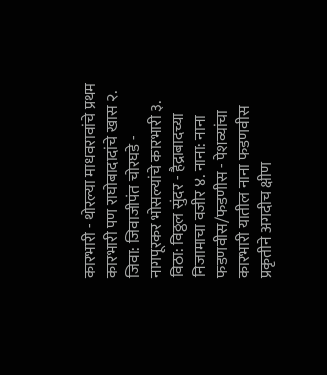कारभारी - थोरल्या माधवरावांचे प्रथम कारभारी पण राघोबादादांचे खास २. जिवा: जिवाजीपंत चोरघडे - नागपूरकर भोसल्यांचे कारभारी ३. विठा: विठ्ठल सुंदर - हैद्राबादच्या निजामाचा वजीर ४. नाना: नाना फडणवीस/फडणीस - पेशव्यांचा कारभारी यातील नाना फडणवीस प्रकृतीने अगदीच क्षीण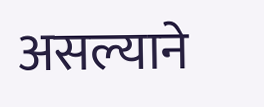असल्याने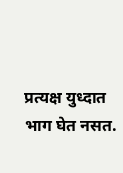प्रत्यक्ष युध्दात भाग घेत नसत.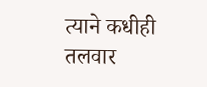त्याने कधीही तलवार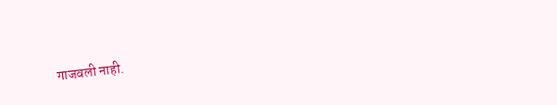गाजवली नाही.